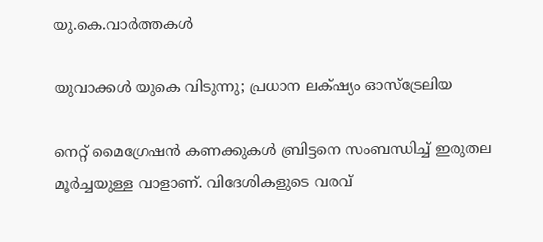യു.കെ.വാര്‍ത്തകള്‍

യുവാക്കള്‍ യുകെ വിടുന്നു; പ്രധാന ലക്‌ഷ്യം ഓസ്‌ട്രേലിയ

നെറ്റ് മൈഗ്രേഷന്‍ കണക്കുകള്‍ ബ്രിട്ടനെ സംബന്ധിച്ച് ഇരുതല മൂര്‍ച്ചയുള്ള വാളാണ്. വിദേശികളുടെ വരവ്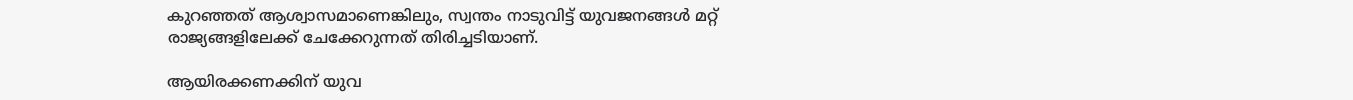കുറഞ്ഞത് ആശ്വാസമാണെങ്കിലും, സ്വന്തം നാടുവിട്ട് യുവജനങ്ങള്‍ മറ്റ് രാജ്യങ്ങളിലേക്ക് ചേക്കേറുന്നത് തിരിച്ചടിയാണ്.

ആയിരക്കണക്കിന് യുവ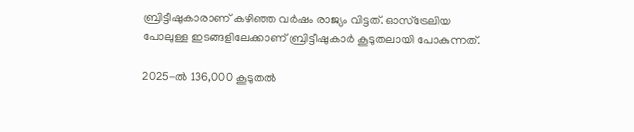ബ്രിട്ടീഷുകാരാണ് കഴിഞ്ഞ വര്‍ഷം രാജ്യം വിട്ടത്. ഓസ്‌ട്രേലിയ പോലുള്ള ഇടങ്ങളിലേക്കാണ് ബ്രിട്ടീഷുകാര്‍ കൂടുതലായി പോകുന്നത്.

2025-ല്‍ 136,000 കൂടുതല്‍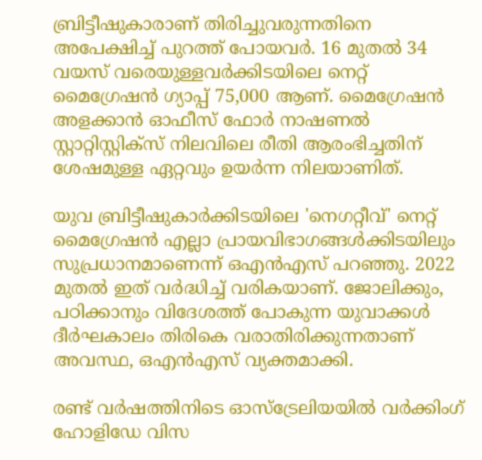ബ്രിട്ടീഷുകാരാണ് തിരിച്ചുവരുന്നതിനെ അപേക്ഷിച്ച് പുറത്ത് പോയവര്‍. 16 മുതല്‍ 34 വയസ് വരെയുള്ളവര്‍ക്കിടയിലെ നെറ്റ് മൈഗ്രേഷന്‍ ഗ്യാപ്പ് 75,000 ആണ്. മൈഗ്രേഷന്‍ അളക്കാന്‍ ഓഫീസ് ഫോര്‍ നാഷണല്‍ സ്റ്റാറ്റിസ്റ്റിക്‌സ് നിലവിലെ രീതി ആരംഭിച്ചതിന് ശേഷമുള്ള ഏറ്റവും ഉയര്‍ന്ന നിലയാണിത്.

യുവ ബ്രിട്ടീഷുകാര്‍ക്കിടയിലെ 'നെഗറ്റീവ്' നെറ്റ് മൈഗ്രേഷന്‍ എല്ലാ പ്രായവിഭാഗങ്ങള്‍ക്കിടയിലും സുപ്രധാനമാണെന്ന് ഒഎന്‍എസ് പറഞ്ഞു. 2022 മുതല്‍ ഇത് വര്‍ദ്ധിച്ച് വരികയാണ്. ജോലിക്കും, പഠിക്കാനും വിദേശത്ത് പോകുന്ന യുവാക്കള്‍ ദീര്‍ഘകാലം തിരികെ വരാതിരിക്കുന്നതാണ് അവസ്ഥ, ഒഎന്‍എസ് വ്യക്തമാക്കി.

രണ്ട് വര്‍ഷത്തിനിടെ ഓസ്‌ട്രേലിയയില്‍ വര്‍ക്കിംഗ് ഹോളിഡേ വിസ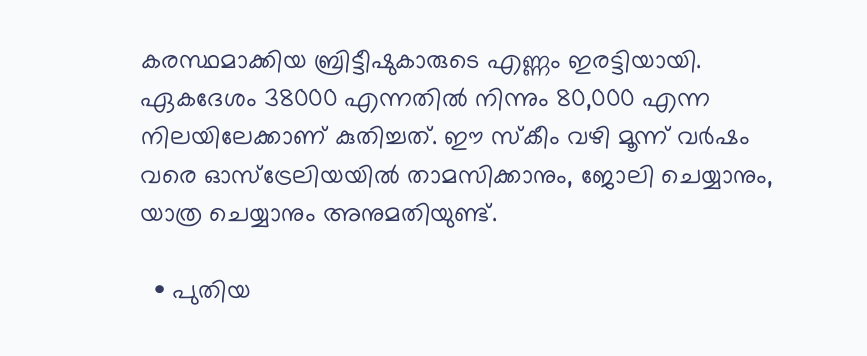കരസ്ഥമാക്കിയ ബ്രിട്ടീഷുകാരുടെ എണ്ണം ഇരട്ടിയായി. ഏകദേശം 38000 എന്നതില്‍ നിന്നും 80,000 എന്ന നിലയിലേക്കാണ് കുതിച്ചത്. ഈ സ്‌കീം വഴി മൂന്ന് വര്‍ഷം വരെ ഓസ്‌ട്രേലിയയില്‍ താമസിക്കാനും, ജോലി ചെയ്യാനും, യാത്ര ചെയ്യാനും അനുമതിയുണ്ട്.

  • പുതിയ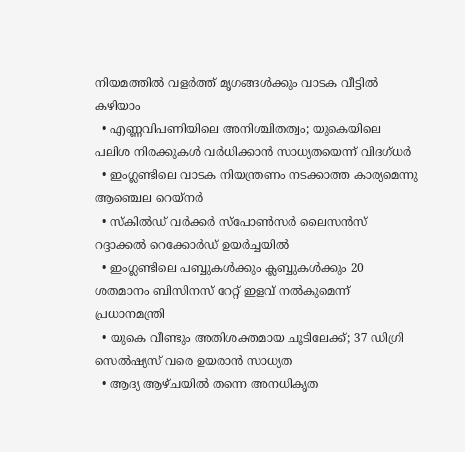നിയമത്തില്‍ വളര്‍ത്ത് മൃഗങ്ങള്‍ക്കും വാടക വീട്ടില്‍ കഴിയാം
  • എണ്ണവിപണിയിലെ അനിശ്ചിതത്വം; യുകെയിലെ പലിശ നിരക്കുകള്‍ വര്‍ധിക്കാന്‍ സാധ്യതയെന്ന് വിദഗ്ധര്‍
  • ഇംഗ്ലണ്ടിലെ വാടക നിയന്ത്രണം നടക്കാത്ത കാര്യമെന്നു ആഞ്ചെല റെയ്‌നര്‍
  • സ്‌കില്‍ഡ് വര്‍ക്കര്‍ സ്‌പോണ്‍സര്‍ ലൈസന്‍സ് റദ്ദാക്കല്‍ റെക്കോര്‍ഡ് ഉയര്‍ച്ചയില്‍
  • ഇംഗ്ലണ്ടിലെ പബ്ബുകള്‍ക്കും ക്ലബ്ബുകള്‍ക്കും 20 ശതമാനം ബിസിനസ് റേറ്റ് ഇളവ് നല്‍കുമെന്ന് പ്രധാനമന്ത്രി
  • യുകെ വീണ്ടും അതിശക്തമായ ചൂടിലേക്ക്; 37 ഡിഗ്രി സെല്‍ഷ്യസ് വരെ ഉയരാന്‍ സാധ്യത
  • ആദ്യ ആഴ്ചയില്‍ തന്നെ അനധികൃത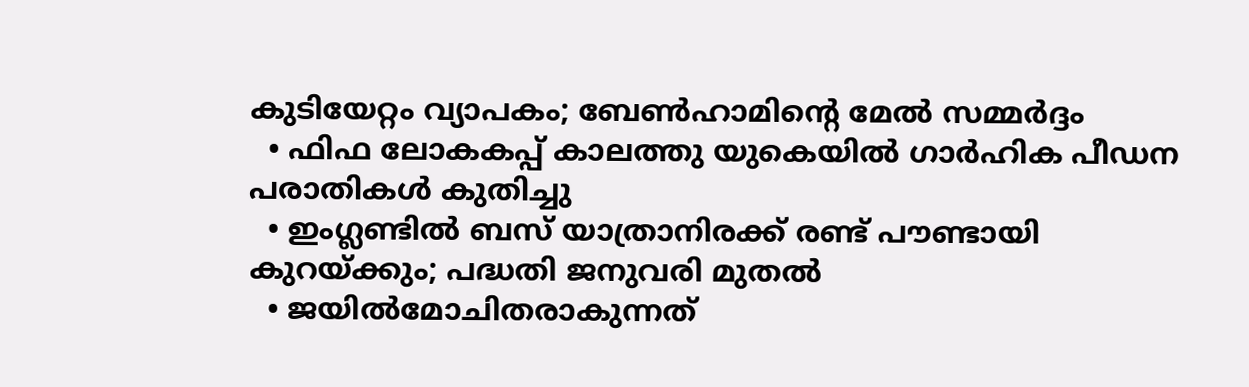കുടിയേറ്റം വ്യാപകം; ബേണ്‍ഹാമിന്റെ മേല്‍ സമ്മര്‍ദ്ദം
  • ഫിഫ ലോകകപ്പ് കാലത്തു യുകെയില്‍ ഗാര്‍ഹിക പീഡന പരാതികള്‍ കുതിച്ചു
  • ഇംഗ്ലണ്ടില്‍ ബസ് യാത്രാനിരക്ക് രണ്ട് പൗണ്ടായി കുറയ്ക്കും; പദ്ധതി ജനുവരി മുതല്‍
  • ജയില്‍മോചിതരാകുന്നത്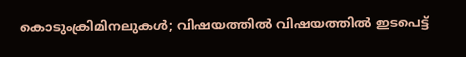കൊടുംക്രിമിനലുകള്‍; വിഷയത്തില്‍ വിഷയത്തില്‍ ഇടപെട്ട്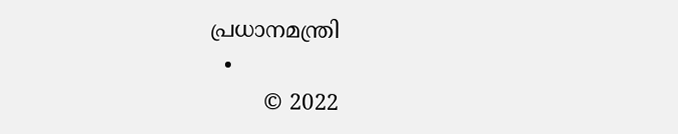പ്രധാനമന്ത്രി
  •
        © 2022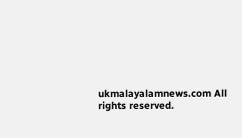ukmalayalamnews.com All rights reserved.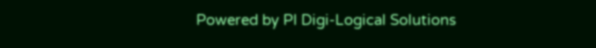Powered by PI Digi-Logical Solutions